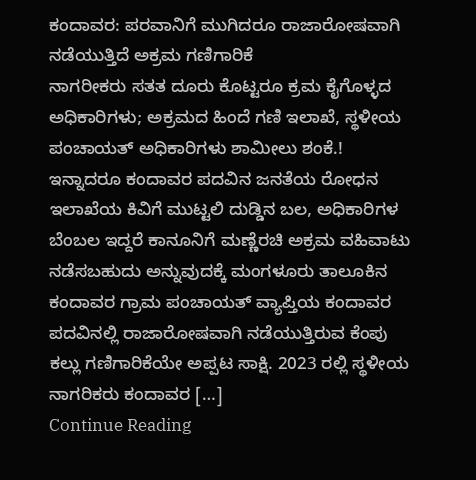ಕಂದಾವರ: ಪರವಾನಿಗೆ ಮುಗಿದರೂ ರಾಜಾರೋಷವಾಗಿ ನಡೆಯುತ್ತಿದೆ ಅಕ್ರಮ ಗಣಿಗಾರಿಕೆ
ನಾಗರೀಕರು ಸತತ ದೂರು ಕೊಟ್ಟರೂ ಕ್ರಮ ಕೈಗೊಳ್ಳದ ಅಧಿಕಾರಿಗಳು; ಅಕ್ರಮದ ಹಿಂದೆ ಗಣಿ ಇಲಾಖೆ, ಸ್ಥಳೀಯ ಪಂಚಾಯತ್ ಅಧಿಕಾರಿಗಳು ಶಾಮೀಲು ಶಂಕೆ.! ಇನ್ನಾದರೂ ಕಂದಾವರ ಪದವಿನ ಜನತೆಯ ರೋಧನ ಇಲಾಖೆಯ ಕಿವಿಗೆ ಮುಟ್ಟಲಿ ದುಡ್ಡಿನ ಬಲ, ಅಧಿಕಾರಿಗಳ ಬೆಂಬಲ ಇದ್ದರೆ ಕಾನೂನಿಗೆ ಮಣ್ಣೆರಚಿ ಅಕ್ರಮ ವಹಿವಾಟು ನಡೆಸಬಹುದು ಅನ್ನುವುದಕ್ಕೆ ಮಂಗಳೂರು ತಾಲೂಕಿನ ಕಂದಾವರ ಗ್ರಾಮ ಪಂಚಾಯತ್ ವ್ಯಾಪ್ತಿಯ ಕಂದಾವರ ಪದವಿನಲ್ಲಿ ರಾಜಾರೋಷವಾಗಿ ನಡೆಯುತ್ತಿರುವ ಕೆಂಪು ಕಲ್ಲು ಗಣಿಗಾರಿಕೆಯೇ ಅಪ್ಪಟ ಸಾಕ್ಷಿ. 2023 ರಲ್ಲಿ ಸ್ಥಳೀಯ ನಾಗರಿಕರು ಕಂದಾವರ […]
Continue Reading